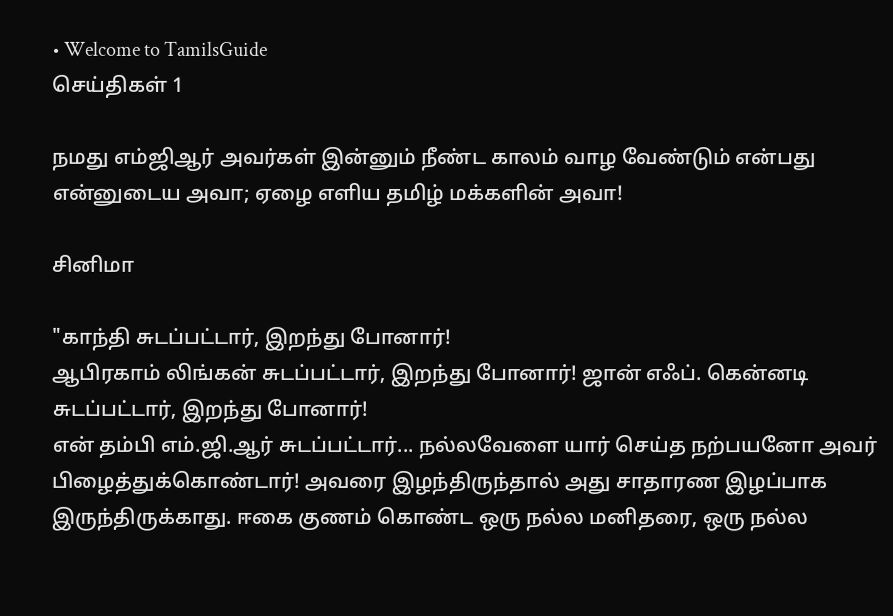• Welcome to TamilsGuide
செய்திகள் 1

நமது எம்ஜிஆர் அவர்கள் இன்னும் நீண்ட காலம் வாழ வேண்டும் என்பது என்னுடைய அவா; ஏழை எளிய தமிழ் மக்களின் அவா!

சினிமா

"காந்தி சுடப்பட்டார், இறந்து போனார்!
ஆபிரகாம் லிங்கன் சுடப்பட்டார், இறந்து போனார்! ஜான் எஃப். கென்னடி சுடப்பட்டார், இறந்து போனார்!
என் தம்பி எம்.ஜி.ஆர் சுடப்பட்டார்... நல்லவேளை யார் செய்த நற்பயனோ அவர் பிழைத்துக்கொண்டார்! அவரை இழந்திருந்தால் அது சாதாரண இழப்பாக இருந்திருக்காது. ஈகை குணம் கொண்ட ஒரு நல்ல மனிதரை, ஒரு நல்ல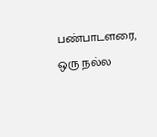பண்பாடளரை, ஒரு நல்ல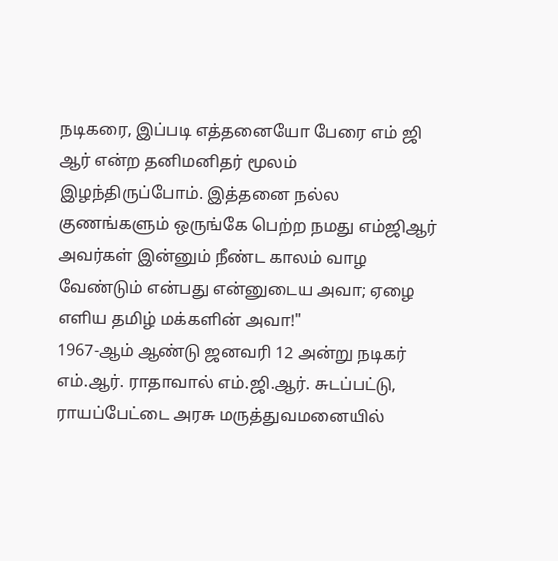நடிகரை, இப்படி எத்தனையோ பேரை எம் ஜி ஆர் என்ற தனிமனிதர் மூலம் இழந்திருப்போம். இத்தனை நல்ல குணங்களும் ஒருங்கே பெற்ற நமது எம்ஜிஆர் அவர்கள் இன்னும் நீண்ட காலம் வாழ வேண்டும் என்பது என்னுடைய அவா; ஏழை எளிய தமிழ் மக்களின் அவா!"
1967-ஆம் ஆண்டு ஜனவரி 12 அன்று நடிகர் எம்.ஆர். ராதாவால் எம்.ஜி.ஆர். சுடப்பட்டு, ராயப்பேட்டை அரசு மருத்துவமனையில்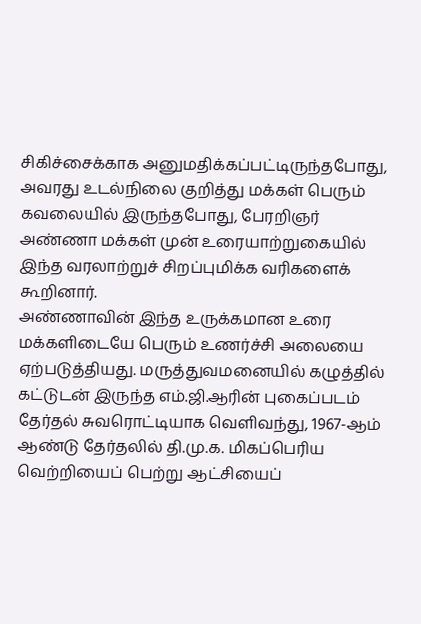சிகிச்சைக்காக அனுமதிக்கப்பட்டிருந்தபோது, அவரது உடல்நிலை குறித்து மக்கள் பெரும் கவலையில் இருந்தபோது, பேரறிஞர் அண்ணா மக்கள் முன் உரையாற்றுகையில் இந்த வரலாற்றுச் சிறப்புமிக்க வரிகளைக் கூறினார்.
அண்ணாவின் இந்த உருக்கமான உரை மக்களிடையே பெரும் உணர்ச்சி அலையை ஏற்படுத்தியது. மருத்துவமனையில் கழுத்தில் கட்டுடன் இருந்த எம்.ஜி.ஆரின் புகைப்படம் தேர்தல் சுவரொட்டியாக வெளிவந்து, 1967-ஆம் ஆண்டு தேர்தலில் தி.மு.க. மிகப்பெரிய வெற்றியைப் பெற்று ஆட்சியைப்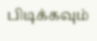பிடிக்கவும்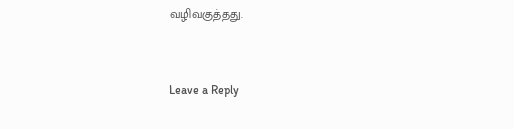வழிவகுத்தது.


Leave a Reply